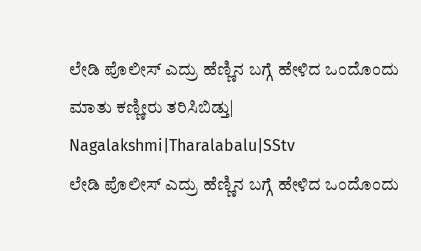ಲೇಡಿ ಪೊಲೀಸ್ ಎದ್ರು ಹೆಣ್ಣಿನ ಬಗ್ಗೆ ಹೇಳಿದ ಒಂದೊಂದು ಮಾತು ಕಣ್ಣೀರು ತರಿಸಿಬಿಡ್ತು| Nagalakshmi|Tharalabalu|SStv
ಲೇಡಿ ಪೊಲೀಸ್ ಎದ್ರು ಹೆಣ್ಣಿನ ಬಗ್ಗೆ ಹೇಳಿದ ಒಂದೊಂದು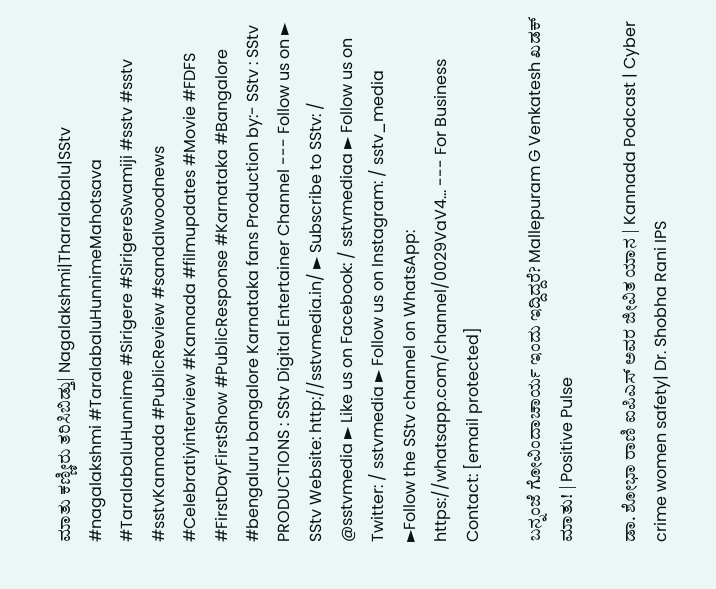ಮಾತು ಕಣ್ಣೀರು ತರಿಸಿಬಿಡ್ತು| Nagalakshmi|Tharalabalu|SStv #nagalakshmi #TaralabaluHunnimeMahotsava #TaralabaluHunnime #Sirigere #SirigereSwamiji #sstv #sstv #sstvKannada #PublicReview #sandalwoodnews #Celebratiyinterview #Kannada #filmupdates #Movie #FDFS #FirstDayFirstShow #PublicResponse #Karnataka #Bangalore #bengaluru bangalore Karnataka fans Production by:- SStv : SStv PRODUCTIONS : SStv Digital Entertainer Channel --- Follow us on ► SStv Website: http://sstvmedia.in/ ► Subscribe to SStv: / @sstvmedia ► Like us on Facebook: / sstvmediaa ► Follow us on Twitter: / sstvmedia ► Follow us on Instagram: / sstv_media ►Follow the SStv channel on WhatsApp: https://whatsapp.com/channel/0029VaV4... --- For Business Contact: [email protected]

ಬನ್ನಂಜೆ ಗೋವಿಂದಾಚಾರ್ಯ ಇಂದು ಇದ್ದಿದ್ದರೆ? Mallepuram G Venkatesh ಖಡಕ್ ಮಾತು! | Positive Pulse

ಡಾ. ಶೋಭಾ ರಾಣಿ ಐಪಿಎಸ್ ಅವರ ಜೀವಿತ ಯಾನ | Kannada Podcast | Cyber crime women safety| Dr. Shobha Rani IPS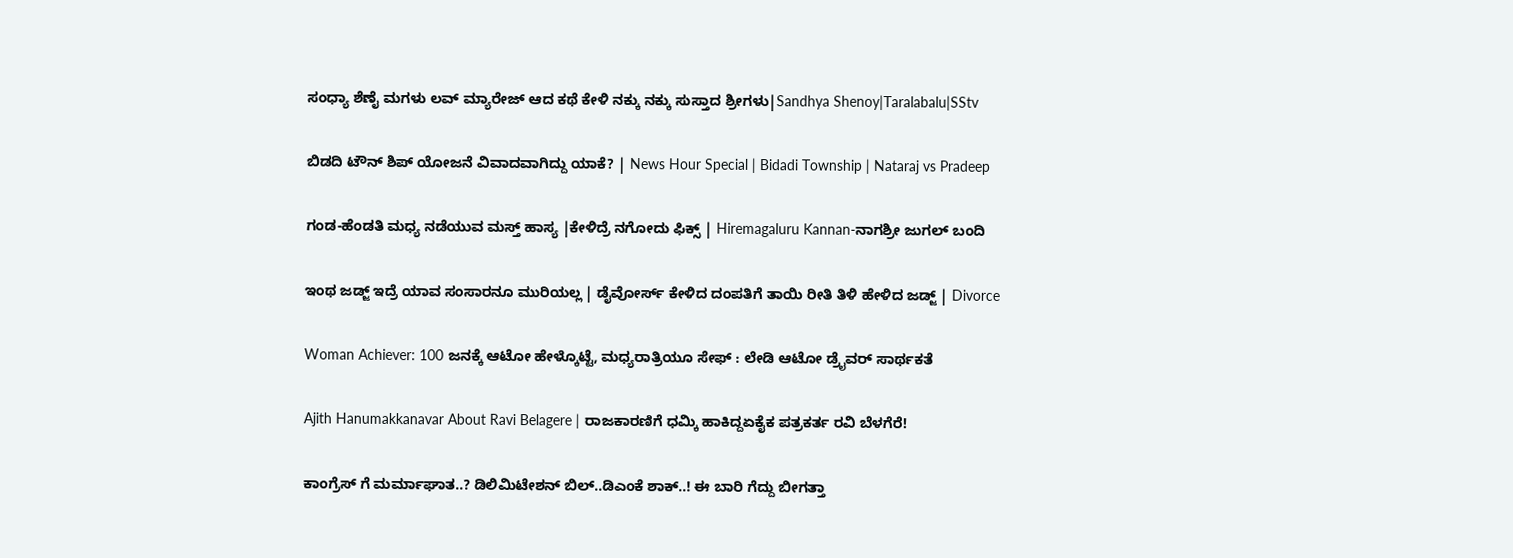ಸಂಧ್ಯಾ ಶೆಣೈ ಮಗಳು ಲವ್ ಮ್ಯಾರೇಜ್ ಆದ ಕಥೆ ಕೇಳಿ ನಕ್ಕು ನಕ್ಕು ಸುಸ್ತಾದ ಶ್ರೀಗಳು|Sandhya Shenoy|Taralabalu|SStv

ಬಿಡದಿ ಟೌನ್ ಶಿಪ್ ಯೋಜನೆ ವಿವಾದವಾಗಿದ್ದು ಯಾಕೆ? | News Hour Special | Bidadi Township | Nataraj vs Pradeep

ಗಂಡ-ಹೆಂಡತಿ ಮಧ್ಯ ನಡೆಯುವ ಮಸ್ತ್ ಹಾಸ್ಯ |ಕೇಳಿದ್ರೆ ನಗೋದು ಫಿಕ್ಸ್ | Hiremagaluru Kannan-ನಾಗಶ್ರೀ ಜುಗಲ್ ಬಂದಿ

ಇಂಥ ಜಡ್ಜ್ ಇದ್ರೆ ಯಾವ ಸಂಸಾರನೂ ಮುರಿಯಲ್ಲ | ಡೈವೋರ್ಸ್ ಕೇಳಿದ ದಂಪತಿಗೆ ತಾಯಿ ರೀತಿ ತಿಳಿ ಹೇಳಿದ ಜಡ್ಜ್ | Divorce

Woman Achiever: 100 ಜನಕ್ಕೆ ಆಟೋ ಹೇಳ್ಕೊಟ್ಟೆ, ಮಧ್ಯರಾತ್ರಿಯೂ ಸೇಫ್ : ಲೇಡಿ ಆಟೋ ಡ್ರೈವರ್ ಸಾರ್ಥಕತೆ

Ajith Hanumakkanavar About Ravi Belagere | ರಾಜಕಾರಣಿಗೆ ಧಮ್ಕಿ ಹಾಕಿದ್ದಏಕೈಕ ಪತ್ರಕರ್ತ ರವಿ ಬೆಳಗೆರೆ!

ಕಾಂಗ್ರೆಸ್ ಗೆ ಮರ್ಮಾಘಾತ..? ಡಿಲಿಮಿಟೇಶನ್ ಬಿಲ್..ಡಿಎಂಕೆ ಶಾಕ್..! ಈ ಬಾರಿ ಗೆದ್ದು ಬೀಗತ್ತಾ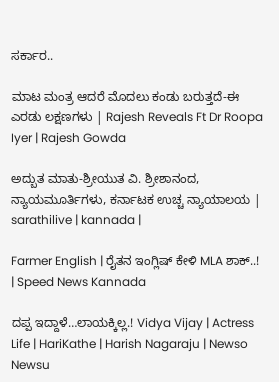ಸರ್ಕಾರ..

ಮಾಟ ಮಂತ್ರ ಆದರೆ ಮೊದಲು ಕಂಡು ಬರುತ್ತದೆ-ಈ ಎರಡು ಲಕ್ಷಣಗಳು | Rajesh Reveals Ft Dr Roopa Iyer | Rajesh Gowda

ಅದ್ಬುತ ಮಾತು-ಶ್ರೀಯುತ ವಿ. ಶ್ರೀಶಾನಂದ, ನ್ಯಾಯಮೂರ್ತಿಗಳು, ಕರ್ನಾಟಕ ಉಚ್ಚ ನ್ಯಾಯಾಲಯ | sarathilive | kannada |

Farmer English | ರೈತನ ಇಂಗ್ಲಿಷ್ ಕೇಳಿ MLA ಶಾಕ್..! | Speed News Kannada

ದಪ್ಪ ಇದ್ದಾಳೆ…ಲಾಯಕ್ಕಿಲ್ಲ.! Vidya Vijay | Actress Life | HariKathe | Harish Nagaraju | Newso Newsu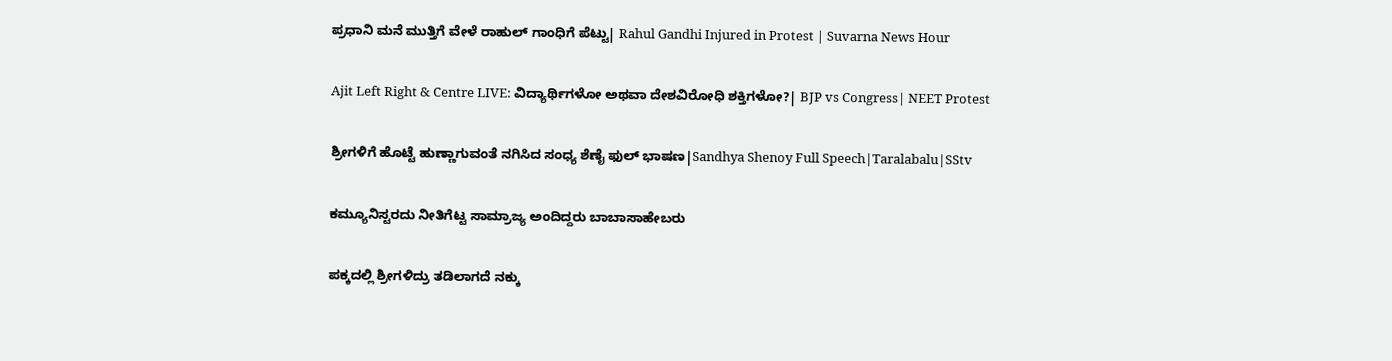ಪ್ರಧಾನಿ ಮನೆ ಮುತ್ತಿಗೆ ವೇಳೆ ರಾಹುಲ್ ಗಾಂಧಿಗೆ ಪೆಟ್ಟು| Rahul Gandhi Injured in Protest | Suvarna News Hour

Ajit Left Right & Centre LIVE: ವಿದ್ಯಾರ್ಥಿಗಳೋ ಅಥವಾ ದೇಶವಿರೋಧಿ ಶಕ್ತಿಗಳೋ?| BJP vs Congress| NEET Protest

ಶ್ರೀಗಳಿಗೆ ಹೊಟ್ಟೆ ಹುಣ್ಣಾಗುವಂತೆ ನಗಿಸಿದ ಸಂಧ್ಯ ಶೆಣೈ ಫುಲ್ ಭಾಷಣ|Sandhya Shenoy Full Speech|Taralabalu|SStv

ಕಮ್ಯೂನಿಸ್ಟರದು ನೀತಿಗೆಟ್ಟ ಸಾಮ್ರಾಜ್ಯ ಅಂದಿದ್ದರು ಬಾಬಾಸಾಹೇಬರು

ಪಕ್ಕದಲ್ಲಿ ಶ್ರೀಗಳಿದ್ರು ತಡಿಲಾಗದೆ ನಕ್ಕು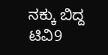ನಕ್ಕು ಬಿದ್ದ ಟಿವಿ9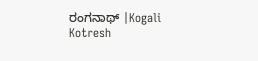ರಂಗನಾಥ್ |Kogali Kotresh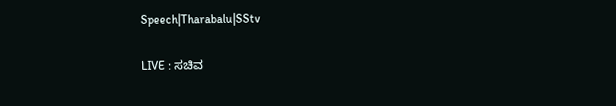Speech|Tharabalu|SStv

LIVE : ಸಚಿವ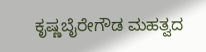ಕೃಷ್ಣಬೈರೇಗೌಡ ಮಹತ್ವದ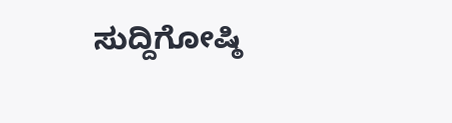ಸುದ್ದಿಗೋಷ್ಠಿ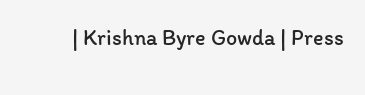| Krishna Byre Gowda | Press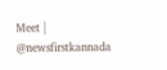Meet | @newsfirstkannada